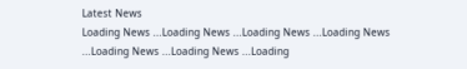Latest News
Loading News ...Loading News ...Loading News ...Loading News ...Loading News ...Loading News ...Loading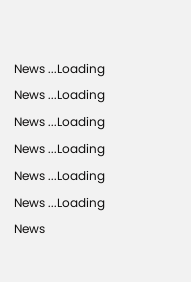News ...Loading News ...Loading News ...Loading News ...Loading News ...Loading News ...Loading News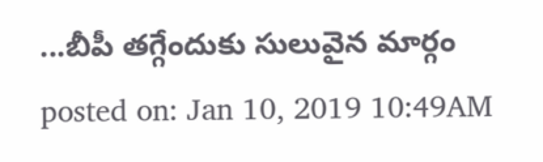...బీపీ తగ్గేందుకు సులువైన మార్గం
posted on: Jan 10, 2019 10:49AM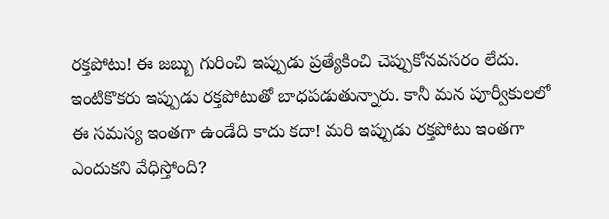రక్తపోటు! ఈ జబ్బు గురించి ఇప్పుడు ప్రత్యేకించి చెప్పుకోనవసరం లేదు. ఇంటికొకరు ఇప్పుడు రక్తపోటుతో బాధపడుతున్నారు. కానీ మన పూర్వీకులలో ఈ సమస్య ఇంతగా ఉండేది కాదు కదా! మరి ఇప్పుడు రక్తపోటు ఇంతగా ఎందుకని వేధిస్తోంది?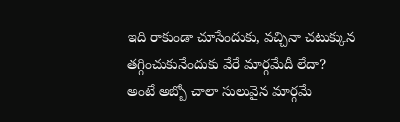ఇది రాకుండా చూసేందుకు, వచ్చినా చటుక్కున తగ్గించుకునేందుకు వేరే మార్గమేదీ లేదా? అంటే అబ్బో చాలా సులువైన మార్గమే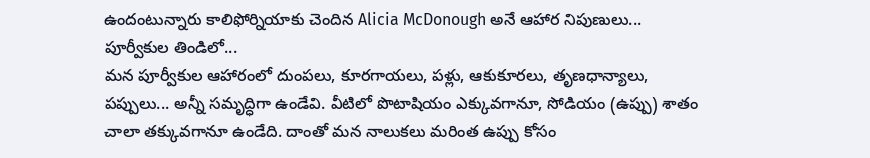ఉందంటున్నారు కాలిఫోర్నియాకు చెందిన Alicia McDonough అనే ఆహార నిపుణులు...
పూర్వీకుల తిండిలో...
మన పూర్వీకుల ఆహారంలో దుంపలు, కూరగాయలు, పళ్లు, ఆకుకూరలు, తృణధాన్యాలు, పప్పులు... అన్నీ సమృద్ధిగా ఉండేవి. వీటిలో పొటాషియం ఎక్కువగానూ, సోడియం (ఉప్పు) శాతం చాలా తక్కువగానూ ఉండేది. దాంతో మన నాలుకలు మరింత ఉప్పు కోసం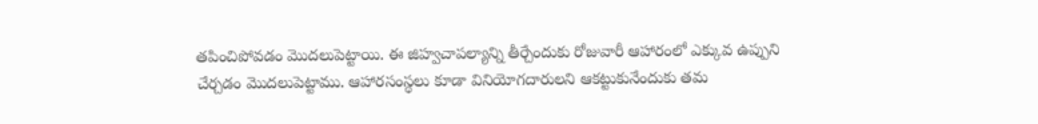తపించిపోవడం మొదలుపెట్టాయి. ఈ జిహ్వచాపల్యాన్ని తీర్చేందుకు రోజువారీ ఆహారంలో ఎక్కువ ఉప్పుని చేర్చడం మొదలుపెట్టాము. ఆహారసంస్థలు కూడా వినియోగదారులని ఆకట్టుకునేందుకు తమ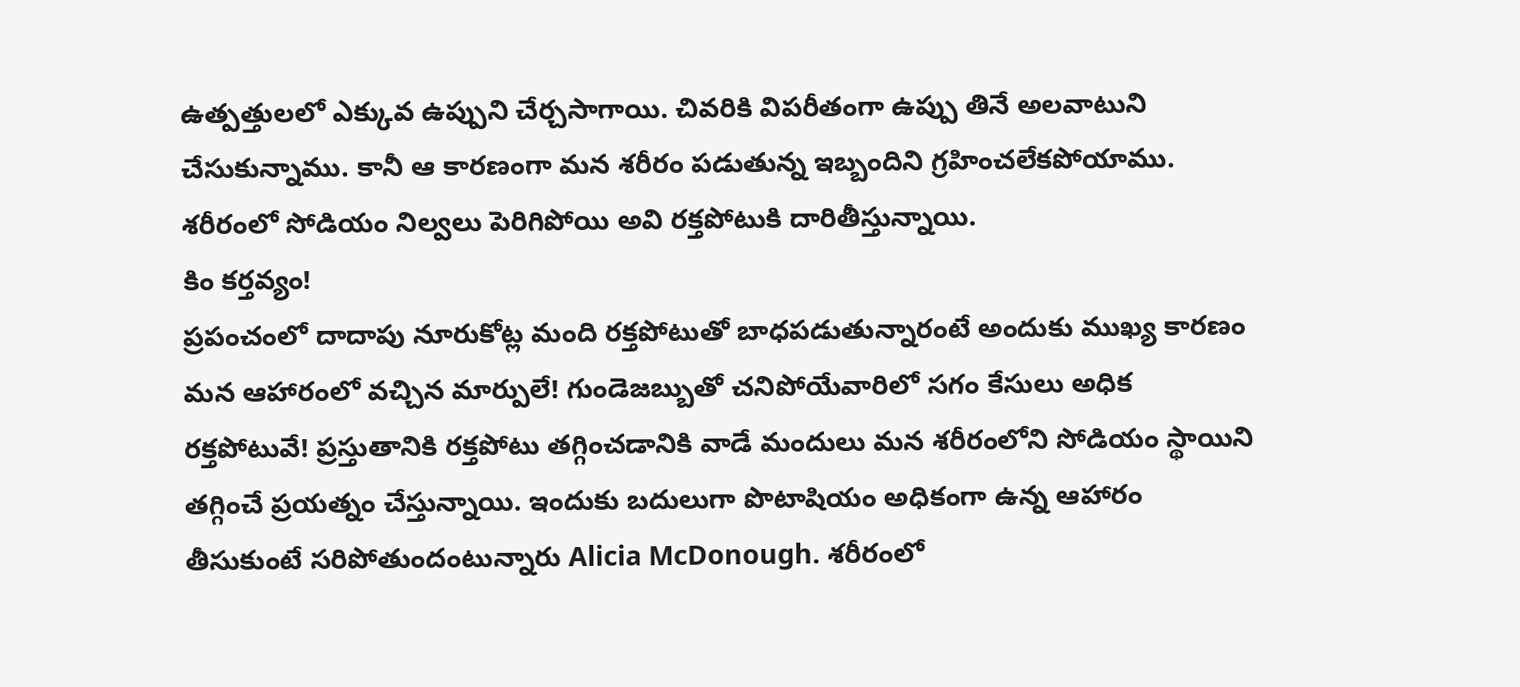ఉత్పత్తులలో ఎక్కువ ఉప్పుని చేర్చసాగాయి. చివరికి విపరీతంగా ఉప్పు తినే అలవాటుని చేసుకున్నాము. కానీ ఆ కారణంగా మన శరీరం పడుతున్న ఇబ్బందిని గ్రహించలేకపోయాము. శరీరంలో సోడియం నిల్వలు పెరిగిపోయి అవి రక్తపోటుకి దారితీస్తున్నాయి.
కిం కర్తవ్యం!
ప్రపంచంలో దాదాపు నూరుకోట్ల మంది రక్తపోటుతో బాధపడుతున్నారంటే అందుకు ముఖ్య కారణం మన ఆహారంలో వచ్చిన మార్పులే! గుండెజబ్బుతో చనిపోయేవారిలో సగం కేసులు అధిక రక్తపోటువే! ప్రస్తుతానికి రక్తపోటు తగ్గించడానికి వాడే మందులు మన శరీరంలోని సోడియం స్థాయిని తగ్గించే ప్రయత్నం చేస్తున్నాయి. ఇందుకు బదులుగా పొటాషియం అధికంగా ఉన్న ఆహారం తీసుకుంటే సరిపోతుందంటున్నారు Alicia McDonough. శరీరంలో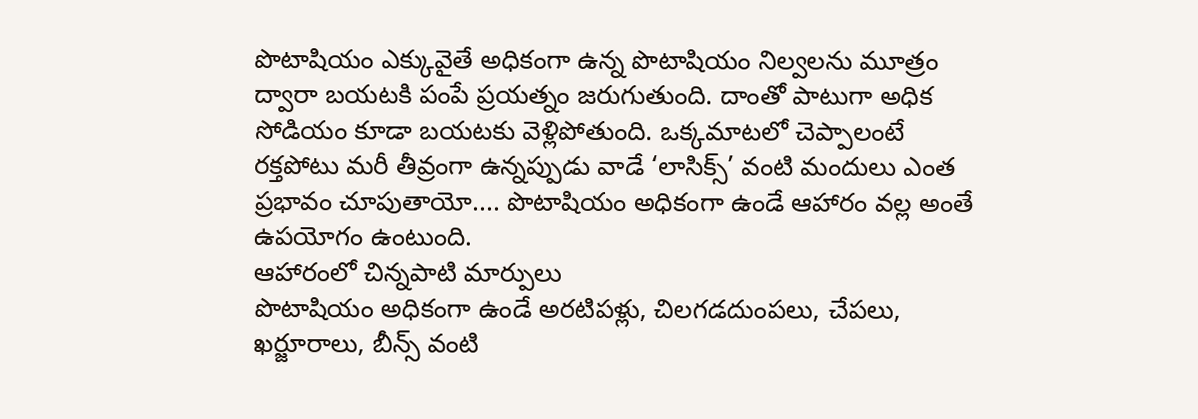పొటాషియం ఎక్కువైతే అధికంగా ఉన్న పొటాషియం నిల్వలను మూత్రం ద్వారా బయటకి పంపే ప్రయత్నం జరుగుతుంది. దాంతో పాటుగా అధిక సోడియం కూడా బయటకు వెళ్లిపోతుంది. ఒక్కమాటలో చెప్పాలంటే రక్తపోటు మరీ తీవ్రంగా ఉన్నప్పుడు వాడే ‘లాసిక్స్’ వంటి మందులు ఎంత ప్రభావం చూపుతాయో.... పొటాషియం అధికంగా ఉండే ఆహారం వల్ల అంతే ఉపయోగం ఉంటుంది.
ఆహారంలో చిన్నపాటి మార్పులు
పొటాషియం అధికంగా ఉండే అరటిపళ్లు, చిలగడదుంపలు, చేపలు, ఖర్జూరాలు, బీన్స్ వంటి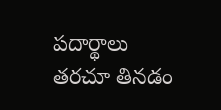పదార్థాలు తరచూ తినడం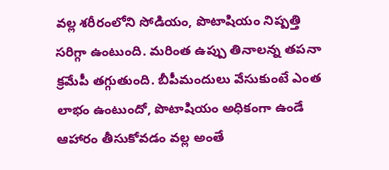వల్ల శరీరంలోని సోడియం, పొటాషియం నిష్పత్తి సరిగ్గా ఉంటుంది. మరింత ఉప్పు తినాలన్న తపనా క్రమేపీ తగ్గుతుంది. బీపీమందులు వేసుకుంటే ఎంత లాభం ఉంటుందో, పొటాషియం అధికంగా ఉండే ఆహారం తీసుకోవడం వల్ల అంతే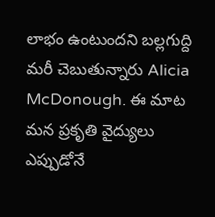లాభం ఉంటుందని బల్లగుద్ది మరీ చెబుతున్నారు Alicia McDonough. ఈ మాట మన ప్రకృతి వైద్యులు ఎప్పుడోనే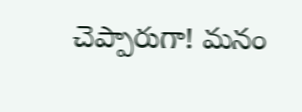చెప్పారుగా! మనం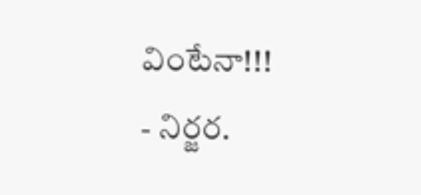వింటేనా!!!
- నిర్జర.